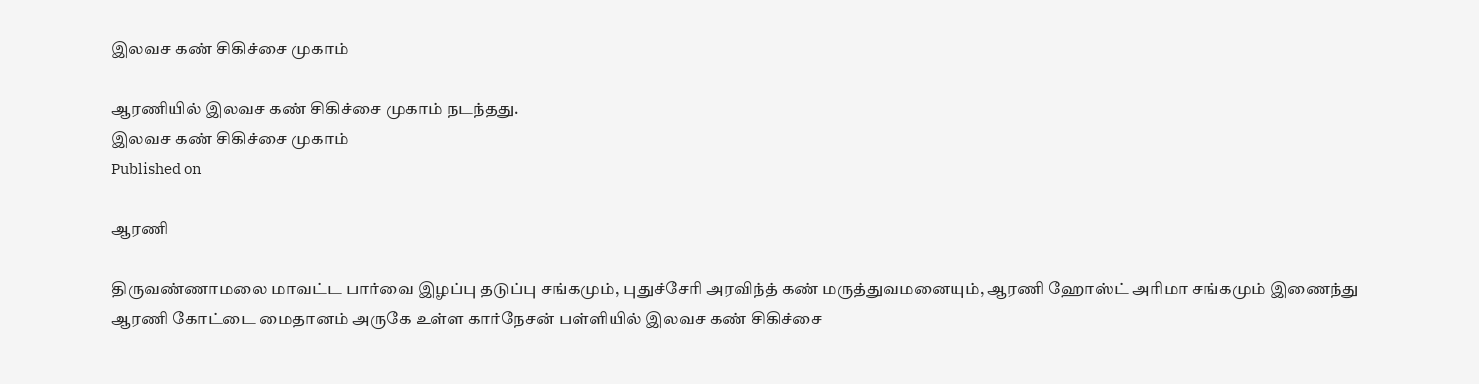இலவச கண் சிகிச்சை முகாம்

ஆரணியில் இலவச கண் சிகிச்சை முகாம் நடந்தது.
இலவச கண் சிகிச்சை முகாம்
Published on

ஆரணி

திருவண்ணாமலை மாவட்ட பார்வை இழப்பு தடுப்பு சங்கமும், புதுச்சேரி அரவிந்த் கண் மருத்துவமனையும், ஆரணி ஹோஸ்ட் அரிமா சங்கமும் இணைந்து ஆரணி கோட்டை மைதானம் அருகே உள்ள கார்நேசன் பள்ளியில் இலவச கண் சிகிச்சை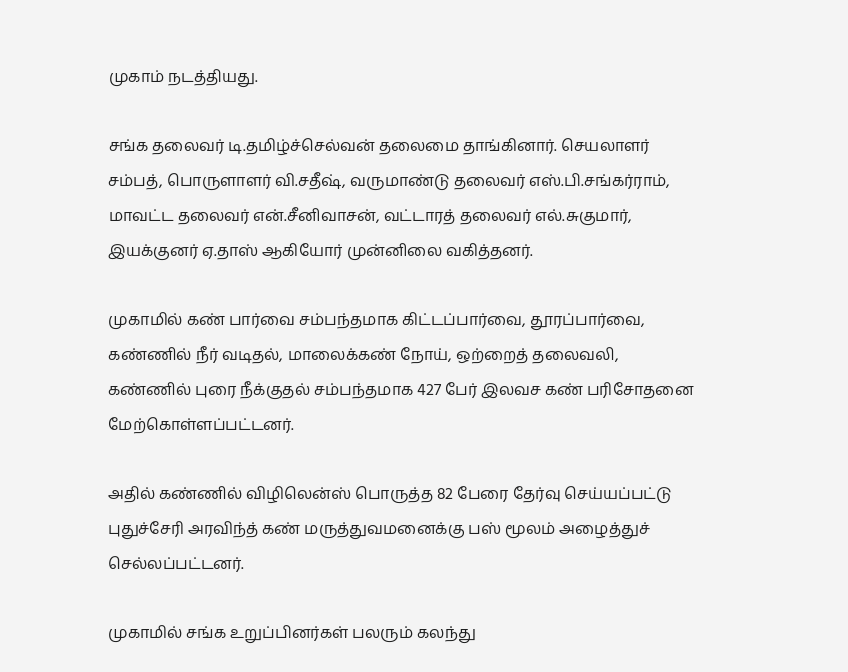முகாம் நடத்தியது.

சங்க தலைவர் டி.தமிழ்ச்செல்வன் தலைமை தாங்கினார். செயலாளர் சம்பத், பொருளாளர் வி.சதீஷ், வருமாண்டு தலைவர் எஸ்.பி.சங்கர்ராம், மாவட்ட தலைவர் என்.சீனிவாசன், வட்டாரத் தலைவர் எல்.சுகுமார், இயக்குனர் ஏ.தாஸ் ஆகியோர் முன்னிலை வகித்தனர்.

முகாமில் கண் பார்வை சம்பந்தமாக கிட்டப்பார்வை, தூரப்பார்வை, கண்ணில் நீர் வடிதல், மாலைக்கண் நோய், ஒற்றைத் தலைவலி, கண்ணில் புரை நீக்குதல் சம்பந்தமாக 427 பேர் இலவச கண் பரிசோதனை மேற்கொள்ளப்பட்டனர்.

அதில் கண்ணில் விழிலென்ஸ் பொருத்த 82 பேரை தேர்வு செய்யப்பட்டு புதுச்சேரி அரவிந்த் கண் மருத்துவமனைக்கு பஸ் மூலம் அழைத்துச் செல்லப்பட்டனர்.

முகாமில் சங்க உறுப்பினர்கள் பலரும் கலந்து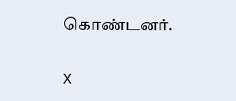கொண்டனர்.

X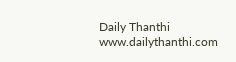Daily Thanthi
www.dailythanthi.com